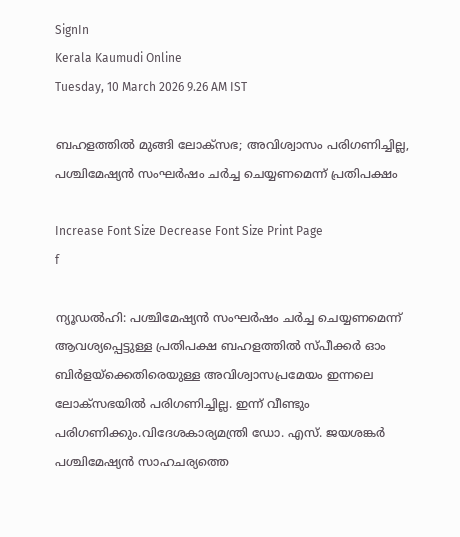SignIn
Kerala Kaumudi Online
Tuesday, 10 March 2026 9.26 AM IST

ബഹളത്തിൽ മുങ്ങി ലോക്‌സഭ; അവിശ്വാസം പരിഗണിച്ചില്ല, പശ്ചിമേഷ്യൻ സംഘർഷം ചർച്ച ചെയ്യണമെന്ന് പ്രതിപക്ഷം

Increase Font Size Decrease Font Size Print Page
f

ന്യൂഡൽഹി: പശ്ചിമേഷ്യൻ സംഘർഷം ചർച്ച ചെയ്യണമെന്ന് ആവശ്യപ്പെട്ടുള്ള പ്രതിപക്ഷ ബഹളത്തിൽ സ്‌പീക്കർ ഓം ബിർളയ്‌ക്കെതിരെയുള്ള അവിശ്വാസപ്രമേയം ഇന്നലെ ലോക്‌സഭയിൽ പരിഗണിച്ചില്ല. ഇന്ന് വീണ്ടും പരിഗണിക്കും.വിദേശകാര്യമന്ത്രി ഡോ. എസ്. ജയശങ്കർ പശ്ചിമേഷ്യൻ സാഹചര്യത്തെ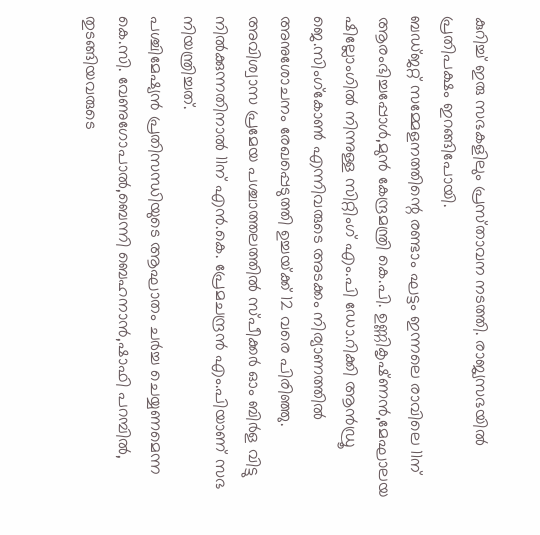കുറിച്ച് ഇരു സഭകളിലും പ്രസ്‌താവന നടത്തി. രാജ്യസഭയിൽ പ്രതിപക്ഷം ഇറങ്ങിപോയി.
ബഡ്‌ജറ്റ് സമ്മേളനത്തിന്റെ രണ്ടാം ഘട്ടം ഇന്നലെ രാവിലെ 11ന് ആരംഭിച്ചപ്പോൾ,മുൻ കേന്ദ്രമന്ത്രി കെ.പി. ഉണ്ണികൃഷ്‌ണൻ,മേഘാലയ ഷില്ലോംഗിൽ നിന്നുള്ള സിറ്റിംഗ് എം.പി ഡോ.റിക്കി ആൻഡ്രൂ ജെ.സിംഗ്കോൺ എന്നിവരുടെ അടക്കം നിര്യാണത്തിൽ അനുശോചനം രേഖപ്പെടുത്തി ഉച്ചയ്‌ക്ക് 12 വരെ പിരിഞ്ഞു. അവിശ്വാസ പ്രമേയ പശ്ചാത്തലത്തിൽ സ്‌പീക്കർ ഓം ബിർള വിട്ടു നിൽക്കുന്നതിനാൽ 11ന് എൻ.കെ. പ്രേമചന്ദ്രൻ എം.പിയാണ് സഭ നിയന്ത്രിച്ചത്.
പശ്ചിമേഷ്യൻ പ്രതിസന്ധിയുടെ ആഘാതം ചർച്ച ചെയ്യണമെന്ന കെ.സി. വേണുഗോപാൽ,ബെന്നി ബെഹനാൻ,ഷാഫി പറമ്പിൽ, തുടങ്ങിയവരുടെ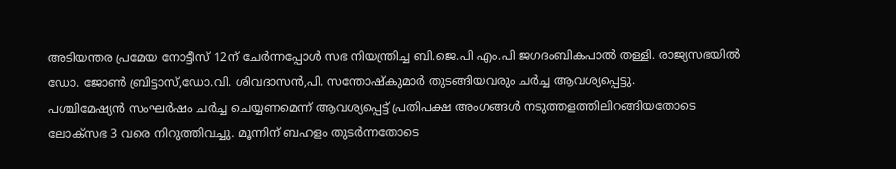അടിയന്തര പ്രമേയ നോട്ടീസ് 12ന് ചേർന്നപ്പോൾ സഭ നിയന്ത്രിച്ച ബി.ജെ.പി എം.പി ജഗദംബികപാൽ തള്ളി. രാജ്യസഭയിൽ ഡോ. ജോൺ ബ്രിട്ടാസ്,ഡോ.വി. ശിവദാസൻ,പി. സന്തോഷ്‌കുമാർ തുടങ്ങിയവരും ചർച്ച ആവശ്യപ്പെട്ടു.
പശ്ചിമേഷ്യൻ സംഘർഷം ചർച്ച ചെയ്യണമെന്ന് ആവശ്യപ്പെട്ട് പ്രതിപക്ഷ അംഗങ്ങൾ നടുത്തളത്തിലിറങ്ങിയതോടെ ലോക്‌സഭ 3 വരെ നി‌റുത്തിവച്ചു. മൂന്നിന് ബഹളം തുട‌ർന്നതോടെ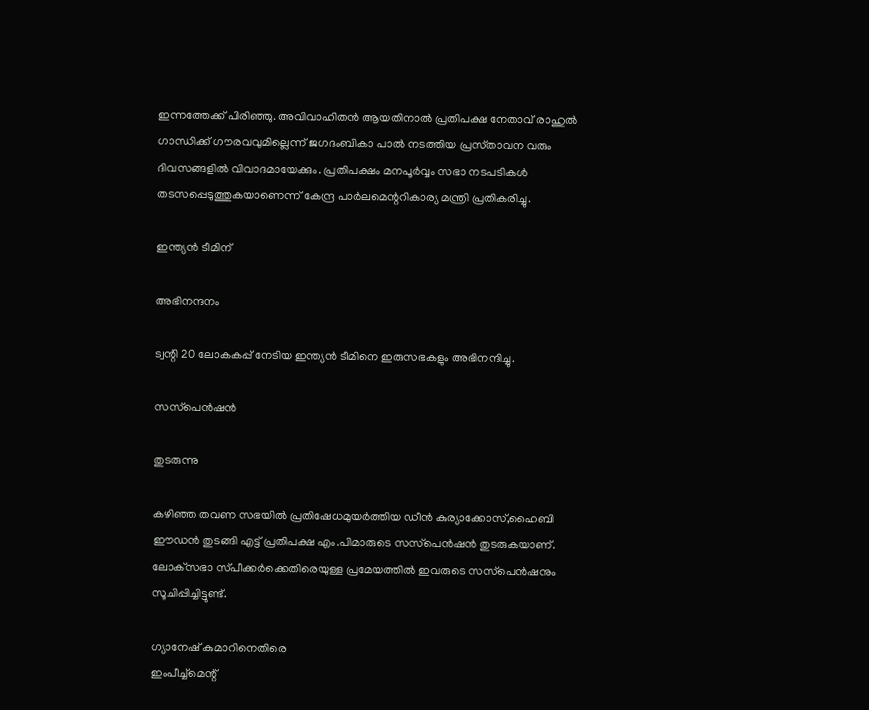ഇന്നത്തേക്ക് പിരിഞ്ഞു. അവിവാഹിതൻ ആയതിനാൽ പ്രതിപക്ഷ നേതാവ് രാഹുൽ ഗാന്ധിക്ക് ഗൗരവവുമില്ലെന്ന് ജഗദംബികാ പാൽ നടത്തിയ പ്രസ്‌താവന വരും ദിവസങ്ങളിൽ വിവാദമായേക്കും. പ്രതിപക്ഷം മനപൂർവ്വം സഭാ നടപടികൾ തടസപ്പെടുത്തുകയാണെന്ന് കേന്ദ്ര പാർലമെന്ററികാര്യ മന്ത്രി പ്രതികരിച്ചു.

ഇന്ത്യൻ ടീമിന്

അഭിനന്ദനം

ട്വന്റി 20 ലോകകപ്പ് നേടിയ ഇന്ത്യൻ ടീമിനെ ഇരുസഭകളും അഭിനന്ദിച്ചു.

സസ്‌പെൻഷൻ

തുടരുന്നു

കഴിഞ്ഞ തവണ സഭയിൽ പ്രതിഷേധമുയർത്തിയ ഡീൻ കുര്യാക്കോസ്,ഹൈബി ഈഡൻ തുടങ്ങി എട്ട് പ്രതിപക്ഷ എം.പിമാരുടെ സസ്‌പെൻഷൻ തുടരുകയാണ്. ലോക്‌സഭാ സ്‌പീക്കർക്കെതിരെയുള്ള പ്രമേയത്തിൽ ഇവരുടെ സസ്‌പെൻഷനും സൂചിപ്പിച്ചിട്ടുണ്ട്.

ഗ്യാനേഷ് കുമാറിനെതിരെ
ഇംപീച്ച്മെന്റ്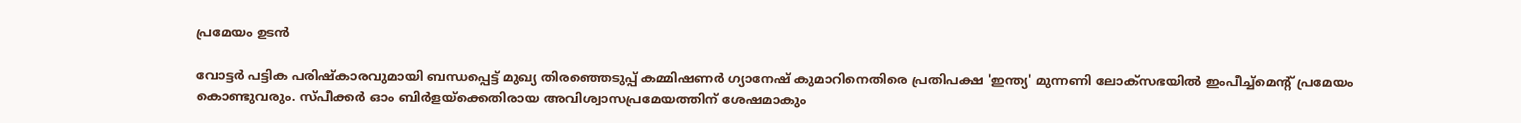പ്രമേയം ഉടൻ

വോട്ടർ പട്ടിക പരിഷ്‌കാരവുമായി ബന്ധപ്പെട്ട് മുഖ്യ തിരഞ്ഞെടുപ്പ് കമ്മിഷണർ ഗ്യാനേഷ് കുമാറിനെതിരെ പ്രതിപക്ഷ 'ഇന്ത്യ' മുന്നണി ലോക്‌സഭയിൽ ഇംപീച്ച്മെന്റ് പ്രമേയം കൊണ്ടുവരും. സ്‌പീക്കർ ഓം ബിർളയ്‌ക്കെതിരായ അവിശ്വാസപ്രമേയത്തിന് ശേഷമാകും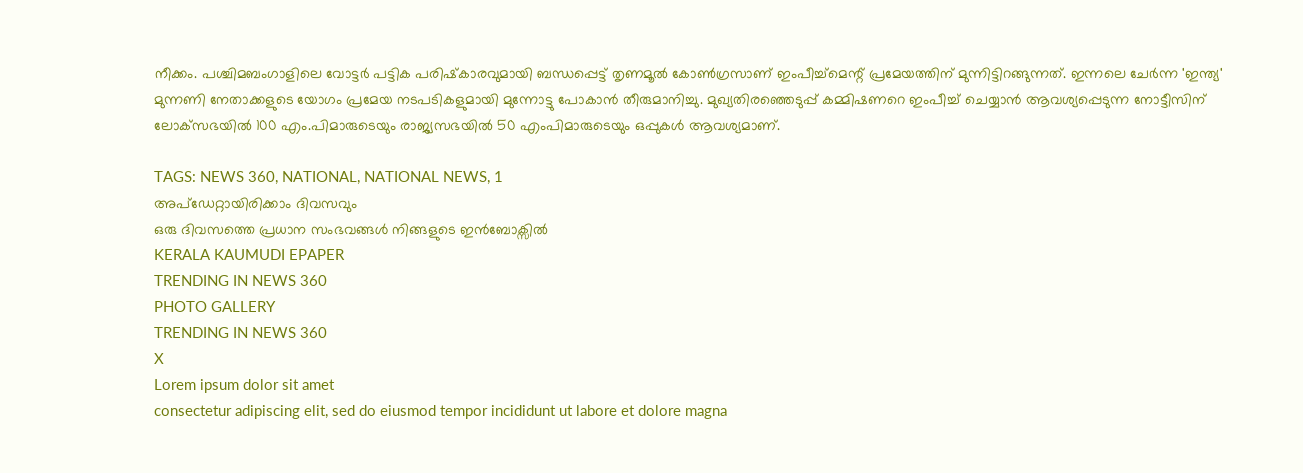നീക്കം. പശ്ചിമബംഗാളിലെ വോട്ടർ പട്ടിക പരിഷ്‌കാരവുമായി ബന്ധപ്പെട്ട് തൃണമൂൽ കോൺഗ്രസാണ് ഇംപീച്ച്മെന്റ് പ്രമേയത്തിന് മുന്നിട്ടിറങ്ങുന്നത്. ഇന്നലെ ചേർന്ന 'ഇന്ത്യ' മുന്നണി നേതാക്കളുടെ യോഗം പ്രമേയ നടപടികളുമായി മുന്നോട്ടു പോകാൻ തീരുമാനിച്ചു. മുഖ്യതിരഞ്ഞെടുപ്പ് കമ്മിഷണറെ ഇംപീച്ച് ചെയ്യാൻ ആവശ്യപ്പെടുന്ന നോട്ടീസിന് ലോക്‌സഭയിൽ 100 എം.പിമാരുടെയും രാജ്യസഭയിൽ 50 എംപിമാരുടെയും ഒപ്പുകൾ ആവശ്യമാണ്.

TAGS: NEWS 360, NATIONAL, NATIONAL NEWS, 1
അപ്ഡേറ്റായിരിക്കാം ദിവസവും
ഒരു ദിവസത്തെ പ്രധാന സംഭവങ്ങൾ നിങ്ങളുടെ ഇൻബോക്സിൽ
KERALA KAUMUDI EPAPER
TRENDING IN NEWS 360
PHOTO GALLERY
TRENDING IN NEWS 360
X
Lorem ipsum dolor sit amet
consectetur adipiscing elit, sed do eiusmod tempor incididunt ut labore et dolore magna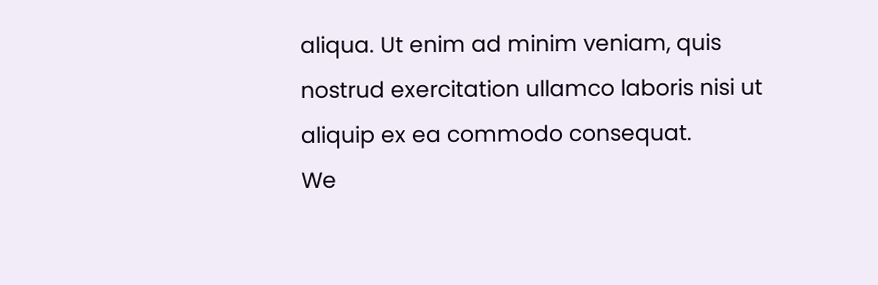aliqua. Ut enim ad minim veniam, quis nostrud exercitation ullamco laboris nisi ut aliquip ex ea commodo consequat.
We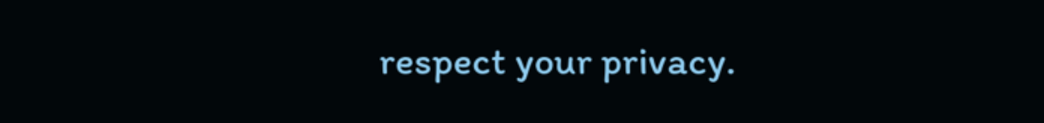respect your privacy.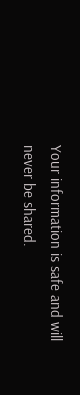Your information is safe and will never be shared.